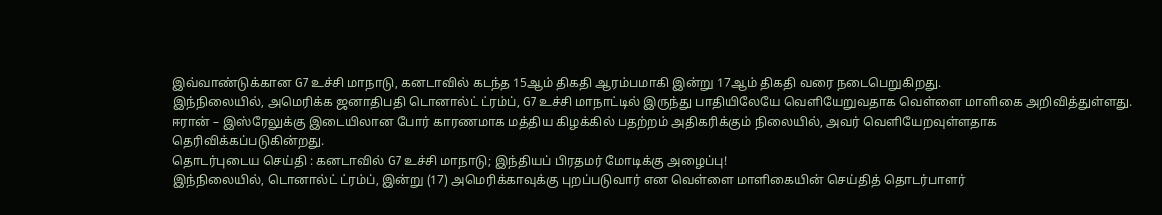இவ்வாண்டுக்கான G7 உச்சி மாநாடு, கனடாவில் கடந்த 15ஆம் திகதி ஆரம்பமாகி இன்று 17ஆம் திகதி வரை நடைபெறுகிறது.
இந்நிலையில், அமெரிக்க ஜனாதிபதி டொனால்ட் ட்ரம்ப், G7 உச்சி மாநாட்டில் இருந்து பாதியிலேயே வெளியேறுவதாக வெள்ளை மாளிகை அறிவித்துள்ளது.
ஈரான் – இஸ்ரேலுக்கு இடையிலான போர் காரணமாக மத்திய கிழக்கில் பதற்றம் அதிகரிக்கும் நிலையில், அவர் வெளியேறவுள்ளதாக தெரிவிக்கப்படுகின்றது.
தொடர்புடைய செய்தி : கனடாவில் G7 உச்சி மாநாடு; இந்தியப் பிரதமர் மோடிக்கு அழைப்பு!
இந்நிலையில், டொனால்ட் ட்ரம்ப், இன்று (17) அமெரிக்காவுக்கு புறப்படுவார் என வெள்ளை மாளிகையின் செய்தித் தொடர்பாளர்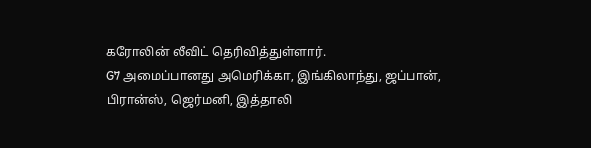கரோலின் லீவிட் தெரிவித்துள்ளார்.
G7 அமைப்பானது அமெரிக்கா, இங்கிலாந்து, ஜப்பான், பிரான்ஸ், ஜெர்மனி, இத்தாலி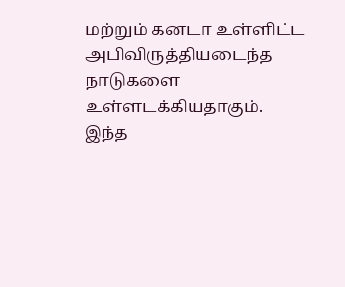மற்றும் கனடா உள்ளிட்ட அபிவிருத்தியடைந்த நாடுகளை உள்ளடக்கியதாகும்.
இந்த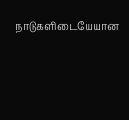நாடுகளிடையேயான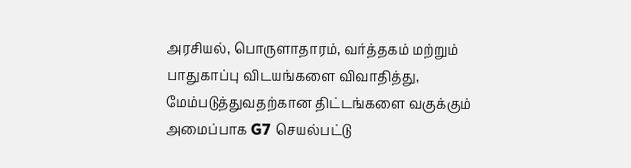அரசியல், பொருளாதாரம், வர்த்தகம் மற்றும் பாதுகாப்பு விடயங்களை விவாதித்து, மேம்படுத்துவதற்கான திட்டங்களை வகுக்கும் அமைப்பாக G7 செயல்பட்டு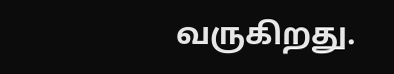வருகிறது.